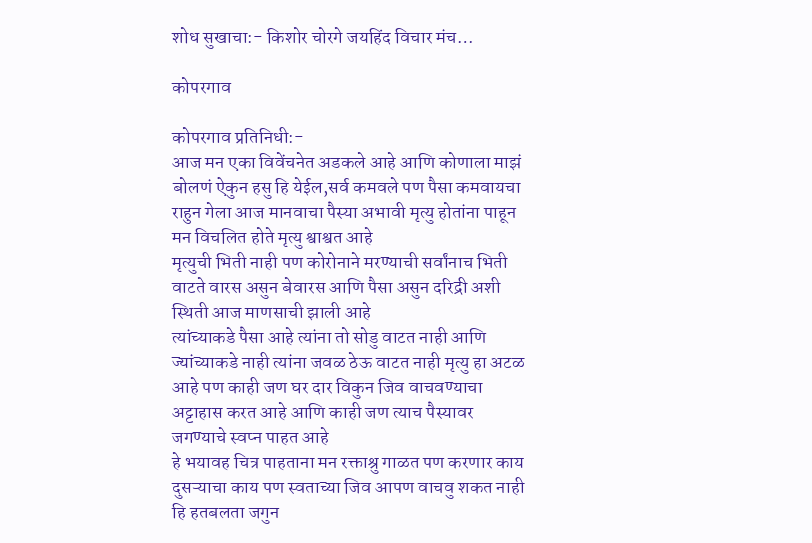शोध सुखाचा:- किशोर चोरगे जयहिंद विचार मंच…

कोपरगाव

कोपरगाव प्रतिनिधी:-
आज मन एका विवेंचनेत अडकले आहे आणि कोणाला माझं बोलणं ऐकुन हसु हि येईल,सर्व कमवले पण पैसा कमवायचा राहुन गेला आज मानवाचा पैस्या अभावी मृत्यु होतांना पाहून मन विचलित होते मृत्यु श्वाश्वत आहे
मृत्युची भिती नाही पण कोरोनाने मरण्याची सर्वांनाच भिती वाटते वारस असुन बेवारस आणि पैसा असुन दरिद्री अशी स्थिती आज माणसाची झाली आहे
त्यांच्याकडे पैसा आहे त्यांना तो सोडु वाटत नाही आणि ज्यांच्याकडे नाही त्यांना जवळ ठेऊ वाटत नाही मृत्यु हा अटळ आहे पण काही जण घर दार विकुन जिव वाचवण्याचा अट्टाहास करत आहे आणि काही जण त्याच पैस्यावर जगण्याचे स्वप्न पाहत आहे
हे भयावह चित्र पाहताना मन रक्ताश्रु गाळत पण करणार काय दुसऱ्याचा काय पण स्वताच्या जिव आपण वाचवु शकत नाही हि हतबलता जगुन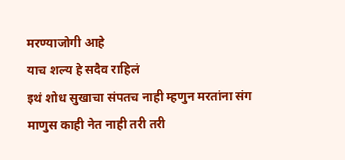मरण्याजोगी आहे
याच शल्य हे सदैव राहिलं
इथं शोध सुखाचा संपतच नाही म्हणुन मरतांना संग माणुस काही नेत नाही तरी तरी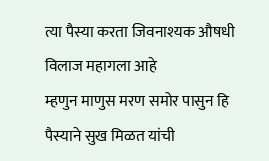त्या पैस्या करता जिवनाश्यक औषधी विलाज महागला आहे
म्हणुन माणुस मरण समोर पासुन हि पैस्याने सुख मिळत यांची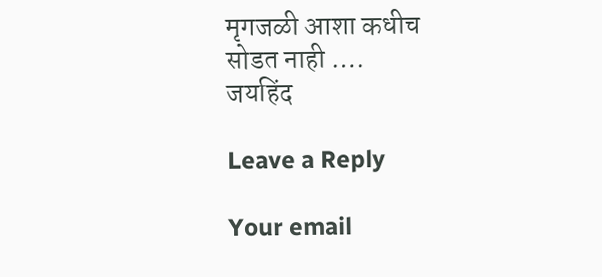मृगजळी आशा कधीच सोडत नाही ….
जयहिंद

Leave a Reply

Your email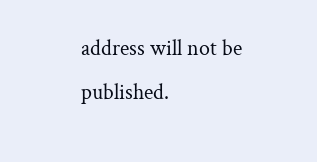address will not be published.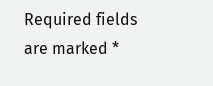Required fields are marked *